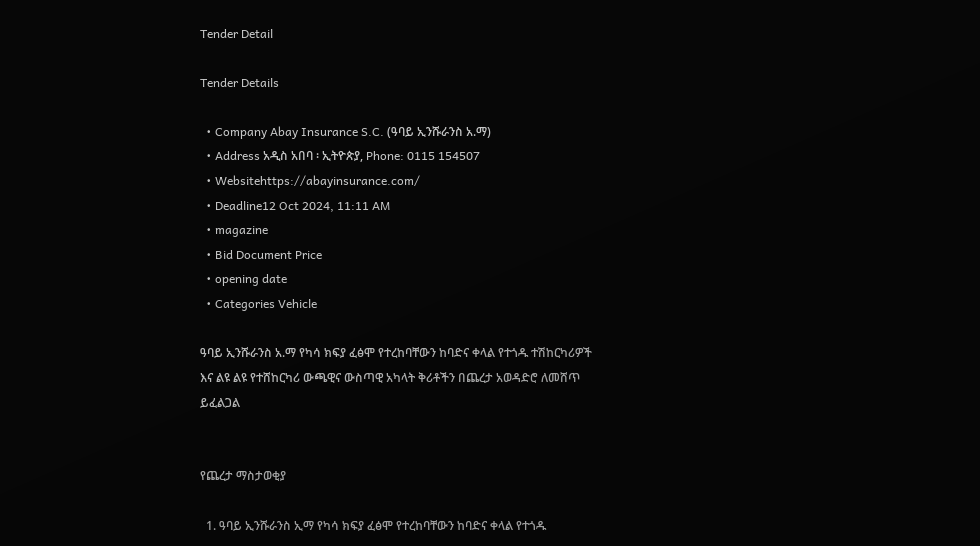Tender Detail

Tender Details

  • Company Abay Insurance S.C. (ዓባይ ኢንሹራንስ አ.ማ)
  • Address አዲስ አበባ ፡ ኢትዮጵያ, Phone: 0115 154507
  • Websitehttps://abayinsurance.com/
  • Deadline12 Oct 2024, 11:11 AM
  • magazine
  • Bid Document Price
  • opening date
  • Categories Vehicle

ዓባይ ኢንሹራንስ አ.ማ የካሳ ክፍያ ፈፅሞ የተረከባቸውን ከባድና ቀላል የተጎዱ ተሽከርካሪዎች እና ልዩ ልዩ የተሸከርካሪ ውጫዊና ውስጣዊ አካላት ቅሪቶችን በጨረታ አወዳድሮ ለመሸጥ ይፈልጋል


የጨረታ ማስታወቂያ

  1. ዓባይ ኢንሹራንስ ኢማ የካሳ ክፍያ ፈፅሞ የተረከባቸውን ከባድና ቀላል የተጎዱ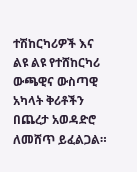ተሽከርካሪዎች እና  ልዩ ልዩ የተሸከርካሪ ውጫዊና ውስጣዊ አካላት ቅሪቶችን በጨረታ አወዳድሮ ለመሸጥ ይፈልጋል።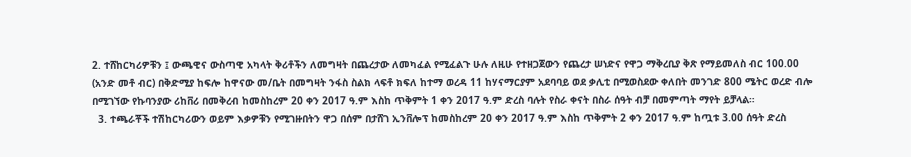2. ተሸከርካሪዎቹን ፤ ውጫዊና ውስጣዊ አካላት ቅሪቶችን ለመግዛት በጨረታው ለመካፈል የሚፈልጉ ሁሉ ለዚሁ የተዘጋጀውን የጨረታ ሠነድና የዋጋ ማቅረቢያ ቅጽ የማይመለስ ብር 100.00 (አንድ መቶ ብር) በቅድሚያ ከፍሎ ከዋናው መ/ቤት በመግዛት ንፋስ ስልክ ላፍቶ ክፍለ ከተማ ወረዳ 11 ከሃናማርያም አደባባይ ወደ ቃሊቲ በሚወስደው ቀለበት መንገድ 800 ሜትር ወረድ ብሎ በሚገኘው የኩባንያው ሪከቨሪ በመቅረብ ከመስከረም 20 ቀን 2017 ዓ.ም እስከ ጥቅምት 1 ቀን 2017 ዓ.ም ድረስ ባሉት የስራ ቀናት በስራ ሰዓት ብቻ በመምጣት ማየት ይቻላል።
  3. ተጫራቾች ተሽከርካሪውን ወይም እቃዎቹን የሚገዙበትን ዋጋ በሰም በታሸገ ኢንቨሎፕ ከመስከረም 20 ቀን 2017 ዓ.ም እስከ ጥቅምት 2 ቀን 2017 ዓ.ም ከጧቱ 3.00 ሰዓት ድረስ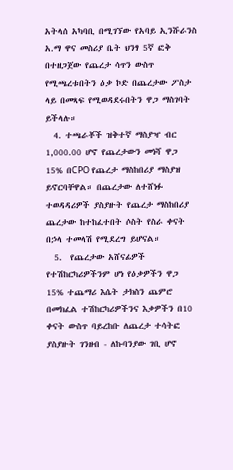አትላሰ አካባቢ በሚገኘው የአባይ ኢንሹራንስ አ.ማ ዋና መስሪያ ቤት ህንፃ 5ኛ ፎቅ በተዘጋጀው የጨረታ ሳጥን ውስጥ የሚጫረቱበትን ዕቃ ኮድ በጨረታው ፖስታ ላይ በመጻፍ የሚወዳደሩበትን ዋጋ ማስገባት ይችላሉ።
  4. ተጫራቾች ዝቅተኛ ማስያዣ ብር 1,000.00 ሆኖ የጨረታውን መነሻ ዋጋ 15% በCPO የጨረታ ማስከበሪያ ማስያዝ ይኖርባቸዋል። በጨረታው ለተሸነፉ ተወዳዳሪዎች ያስያዙት የጨረታ ማስከበሪያ ጨረታው ከተከፈተበት ሶስት የስራ ቀናት በኃላ ተመላሽ የሚደረግ ይሆናል።
  5.  የጨረታው አሸናፊዎች የተሽከርካሪዎችንም ሆነ የዕቃዎችን ዋጋ 15% ተጨማሪ እሴት ታክስን ጨምሮ በመክፈል ተሽከርካሪዎችንና እቃዎችን በ10 ቀናት ውስጥ ባይረከቡ ለጨረታ ተሳትፎ ያስያዙት ገንዘብ - ለኩባንያው ገቢ ሆኖ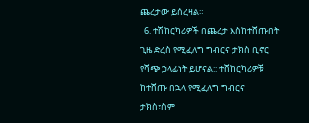ጨረታው ይሰረዛል።
  6. ተሽከርካሪዎች በጨረታ እስከተሸጡበት ጊዜ ድረስ የሚፈለግ ግብርና ታክስ ቢኖር የሻጭ ኃላፊነት ይሆናል:: ተሸከርካሪዎቹ ከተሸጡ በኋላ የሚፈለግ ግብርና ታክስ፣ስም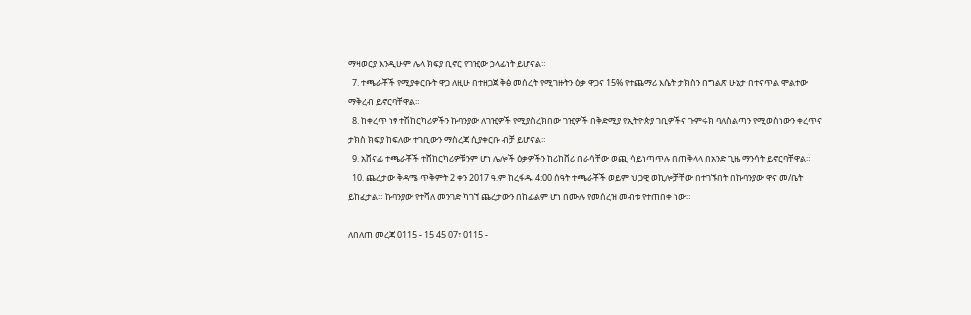ማዛወርያ እንዲሁም ሌላ ክፍያ ቢኖር የገዢው ኃላፊነት ይሆናል።
  7. ተጫራቾች የሚያቀርቡት ዋጋ ለዚሁ በተዘጋጀ ቅፅ መሰረት የሚገዙትን ዕቃ ዋጋና 15% የተጨማሪ እሴት ታክስን በግልጽ ሁኔታ በተናጥል ሞልተው ማቅረብ ይኖርባቸዋል።
  8. ከቀረጥ ነፃ ተሽከርካሪዎችን ኩባንያው ለገዢዎች የሚያስረክበው ገዢዎች በቅድሚያ የኢትዮጵያ ገቢዎችና ጉምሩክ ባለስልጣን የሚወስነውን ቀረጥና ታክስ ክፍያ ከፍለው ተገቢውን ማስረጃ ሲያቀርቡ ብቻ ይሆናል።
  9. አሸናፊ ተጫራቾች ተሸከርካሪዎቹንም ሆነ ሌሎች ዕቃዎችን ከሪከቨሪ በራሳቸው ወጪ ሳይነጣጥሉ በጠቅላላ በአንድ ጊዜ ማንሳት ይኖርባቸዋል።
  10. ጨረታው ቅዳሜ ጥቅምት 2 ቀን 2017 ዓ.ም ከረፋዱ 4:00 ሰዓት ተጫራቾች ወይም ህጋዊ ወኪሎቻቸው በተገኙበት በኩባንያው ዋና መ/ቤት ይከፈታል። ኩባንያው የተሻለ መንገድ ካገኘ ጨረታውን በከፊልም ሆነ በሙሉ የመሰረዝ መብቱ የተጠበቀ ነው።

ለበለጠ መረጃ 0115 - 15 45 07፣ 0115 -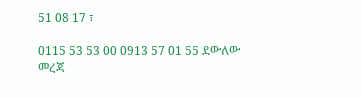51 08 17 ፣

0115 53 53 00 0913 57 01 55 ደውለው መረጃ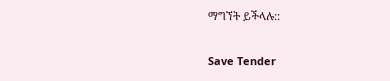ማግኘት ይችላሉ::

Save Tender